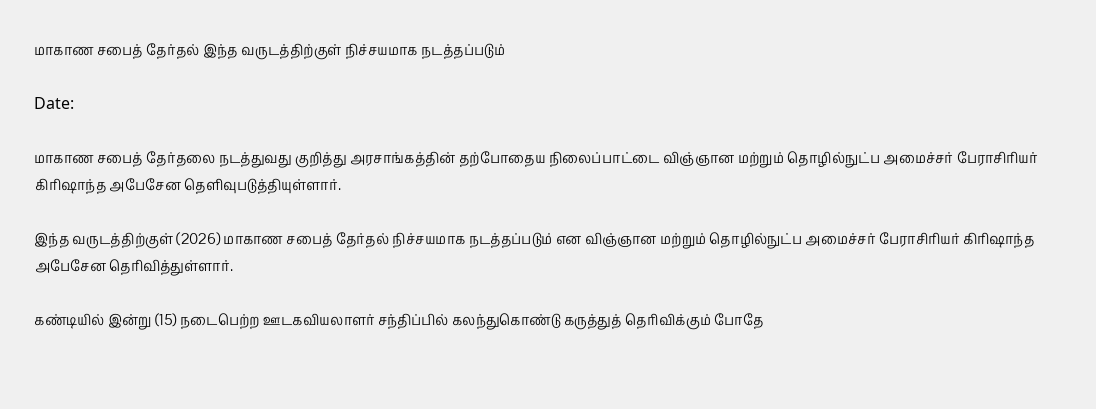மாகாண சபைத் தேர்தல் இந்த வருடத்திற்குள் நிச்சயமாக நடத்தப்படும்

Date:

மாகாண சபைத் தேர்தலை நடத்துவது குறித்து அரசாங்கத்தின் தற்போதைய நிலைப்பாட்டை விஞ்ஞான மற்றும் தொழில்நுட்ப அமைச்சர் பேராசிரியர் கிரிஷாந்த அபேசேன தெளிவுபடுத்தியுள்ளார்.

இந்த வருடத்திற்குள் (2026) மாகாண சபைத் தேர்தல் நிச்சயமாக நடத்தப்படும் என விஞ்ஞான மற்றும் தொழில்நுட்ப அமைச்சர் பேராசிரியர் கிரிஷாந்த அபேசேன தெரிவித்துள்ளார்.

கண்டியில் இன்று (15) நடைபெற்ற ஊடகவியலாளர் சந்திப்பில் கலந்துகொண்டு கருத்துத் தெரிவிக்கும் போதே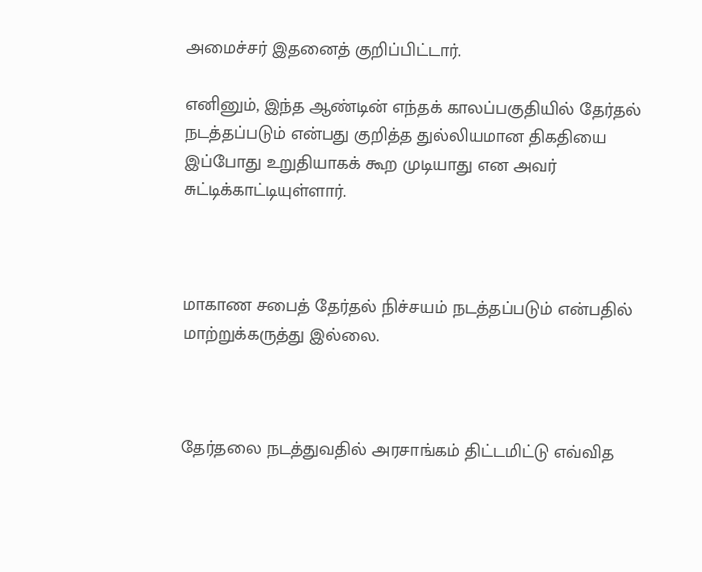அமைச்சர் இதனைத் குறிப்பிட்டார்.

எனினும், இந்த ஆண்டின் எந்தக் காலப்பகுதியில் தேர்தல் நடத்தப்படும் என்பது குறித்த துல்லியமான திகதியை இப்போது உறுதியாகக் கூற முடியாது என அவர் சுட்டிக்காட்டியுள்ளார்.



மாகாண சபைத் தேர்தல் நிச்சயம் நடத்தப்படும் என்பதில் மாற்றுக்கருத்து இல்லை.



தேர்தலை நடத்துவதில் அரசாங்கம் திட்டமிட்டு எவ்வித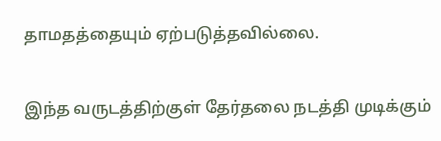தாமதத்தையும் ஏற்படுத்தவில்லை.

இந்த வருடத்திற்குள் தேர்தலை நடத்தி முடிக்கும்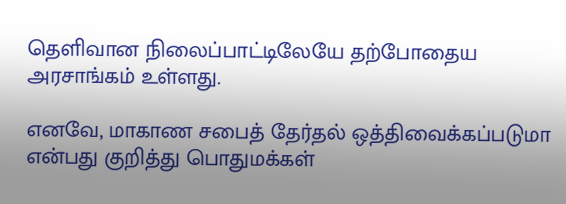தெளிவான நிலைப்பாட்டிலேயே தற்போதைய அரசாங்கம் உள்ளது.

எனவே, மாகாண சபைத் தேர்தல் ஒத்திவைக்கப்படுமா என்பது குறித்து பொதுமக்கள்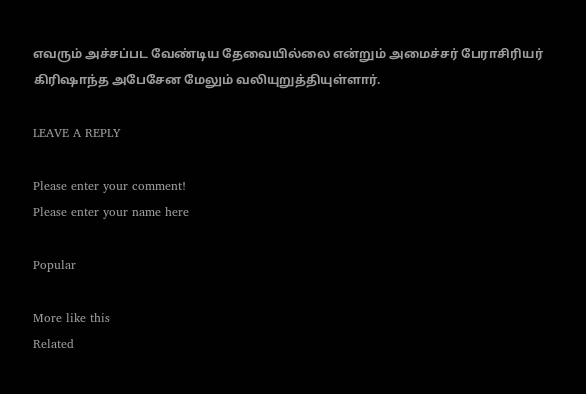எவரும் அச்சப்பட வேண்டிய தேவையில்லை என்றும் அமைச்சர் பேராசிரியர் கிரிஷாந்த அபேசேன மேலும் வலியுறுத்தியுள்ளார்.

LEAVE A REPLY

Please enter your comment!
Please enter your name here

Popular

More like this
Related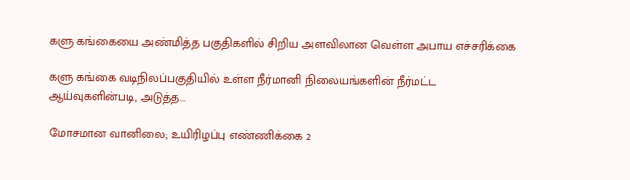களு கங்கையை அண்மித்த பகுதிகளில் சிறிய அளவிலான வெள்ள அபாய எச்சரிக்கை

களு கங்கை வடிநிலப்பகுதியில் உள்ள நீர்மானி நிலையங்களின் நீர்மட்ட ஆய்வுகளின்படி, அடுத்த...

மோசமான வானிலை; உயிரிழப்பு எண்ணிக்கை 2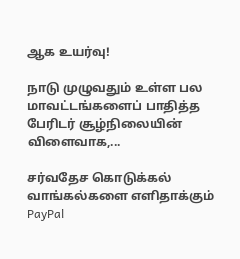ஆக உயர்வு!

நாடு முழுவதும் உள்ள பல மாவட்டங்களைப் பாதித்த பேரிடர் சூழ்நிலையின் விளைவாக,...

சர்வதேச கொடுக்கல் வாங்கல்களை எளிதாக்கும் PayPal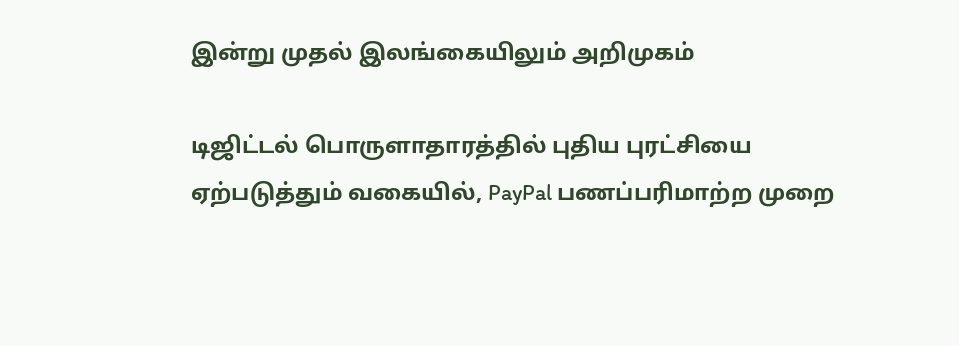இன்று முதல் இலங்கையிலும் அறிமுகம்

டிஜிட்டல் பொருளாதாரத்தில் புதிய புரட்சியை ஏற்படுத்தும் வகையில், PayPal பணப்பரிமாற்ற முறை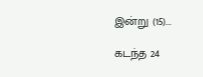இன்று (15)...

கடந்த 24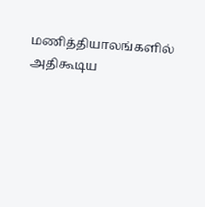மணித்தியாலங்களில் அதிகூடிய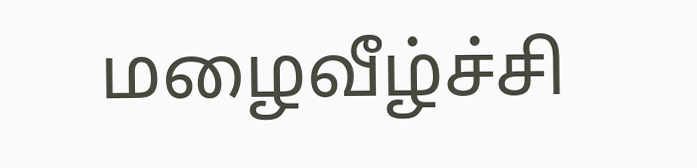மழைவீழ்ச்சி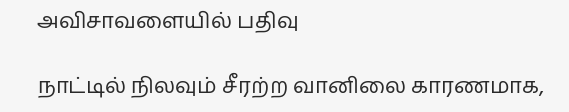அவிசாவளையில் பதிவு

நாட்டில் நிலவும் சீரற்ற வானிலை காரணமாக,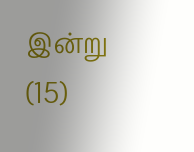இன்று (15)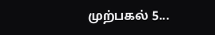முற்பகல் 5...